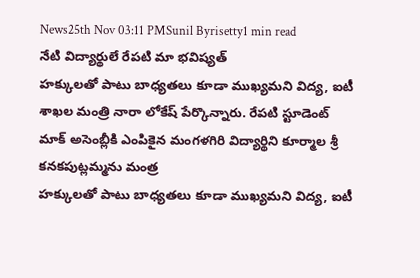News25th Nov 03:11 PMSunil Byrisetty1 min read
నేటి విద్యార్థులే రేపటి మా భవిష్యత్
హక్కులతో పాటు బాధ్యతలు కూడా ముఖ్యమని విద్య, ఐటీ శాఖల మంత్రి నారా లోకేష్ పేర్కొన్నారు. రేపటి స్టూడెంట్ మాక్ అసెంబ్లీకి ఎంపికైన మంగళగిరి విద్యార్థిని కూర్మాల శ్రీ కనకపుట్లమ్మను మంత్ర
హక్కులతో పాటు బాధ్యతలు కూడా ముఖ్యమని విద్య, ఐటీ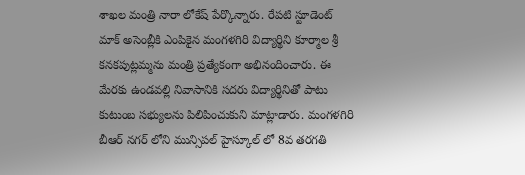శాఖల మంత్రి నారా లోకేష్ పేర్కొన్నారు. రేపటి స్టూడెంట్ మాక్ అసెంబ్లీకి ఎంపికైన మంగళగిరి విద్యార్థిని కూర్మాల శ్రీ కనకపుట్లమ్మను మంత్రి ప్రత్యేకంగా అభినందించారు. ఈ మేరకు ఉండవల్లి నివాసానికి సదరు విద్యార్థినితో పాటు కుటుంబ సభ్యులను పిలిపించుకుని మాట్లాడారు. మంగళగిరి బీఆర్ నగర్ లోని మున్సిపల్ హైస్కూల్ లో 8వ తరగతి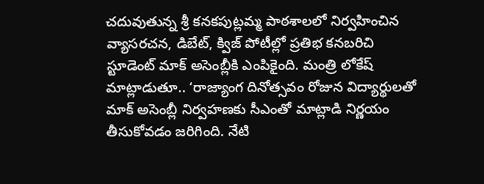చదువుతున్న శ్రీ కనకపుట్లమ్మ పాఠశాలలో నిర్వహించిన వ్యాసరచన, డిబేట్, క్విజ్ పోటీల్లో ప్రతిభ కనబరిచి స్టూడెంట్ మాక్ అసెంబ్లీకి ఎంపికైంది. మంత్రి లోకేష్ మాట్లాడుతూ.. ‘రాజ్యాంగ దినోత్సవం రోజున విద్యార్థులతో మాక్ అసెంబ్లీ నిర్వహణకు సీఎంతో మాట్లాడి నిర్ణయం తీసుకోవడం జరిగింది. నేటి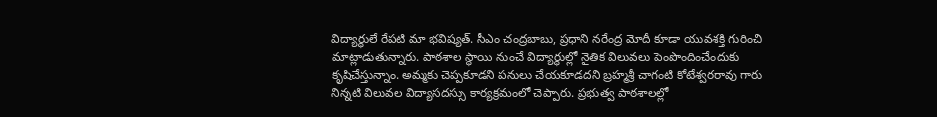విద్యార్థులే రేపటి మా భవిష్యత్. సీఎం చంద్రబాబు, ప్రధాని నరేంద్ర మోదీ కూడా యువశక్తి గురించి మాట్లాడుతున్నారు. పాఠశాల స్థాయి నుంచే విద్యార్థుల్లో నైతిక విలువలు పెంపొందించేందుకు కృషిచేస్తున్నాం. అమ్మకు చెప్పకూడని పనులు చేయకూడదని బ్రహ్మశ్రీ చాగంటి కోటేశ్వరరావు గారు నిన్నటి విలువల విద్యాసదస్సు కార్యక్రమంలో చెప్పారు. ప్రభుత్వ పాఠశాలల్లో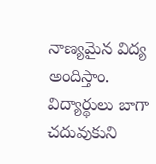నాణ్యమైన విద్య అందిస్తాం. విద్యార్థులు బాగా చదువుకుని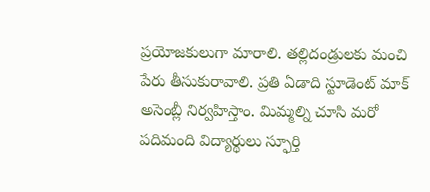ప్రయోజకులుగా మారాలి. తల్లిదండ్రులకు మంచి పేరు తీసుకురావాలి. ప్రతి ఏడాది స్టూడెంట్ మాక్ అసెంబ్లీ నిర్వహిస్తాం. మిమ్మల్ని చూసి మరో పదిమంది విద్యార్థులు స్ఫూర్తి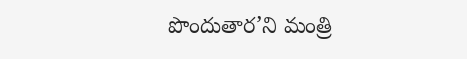పొందుతార’ని మంత్రి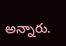అన్నారు.